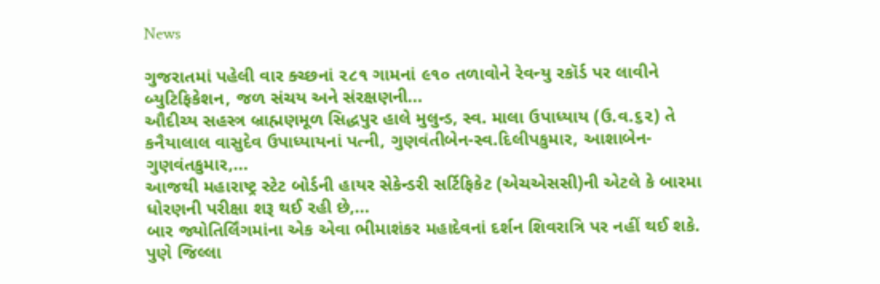News

ગુજરાતમાં પહેલી વાર ક્ચ્છનાં ૨૮૧ ગામનાં ૯૧૦ તળાવોને રેવન્યુ રકૉર્ડ પર લાવીને બ્યુટિફિકેશન, જળ સંચય અને સંરક્ષણની...
ઔદીચ્ય સહસ્ત્ર બ્રાહ્મણમૂળ સિદ્ધપુર હાલે મુલુન્ડ, સ્વ. માલા ઉપાધ્યાય (ઉ.વ.૬૨) તે કનૈયાલાલ વાસુદેવ ઉપાધ્યાયનાં પત્ની, ગુણવંતીબેન-સ્વ.દિલીપકુમાર, આશાબેન-ગુણવંતકુમાર,...
આજથી મહારાષ્ટ્ર સ્ટેટ બોર્ડની હાયર સેકેન્ડરી સર્ટિફિકેટ (એચએસસી)ની એટલે કે બારમા ધોરણની પરીક્ષા શરૂ થઈ રહી છે,...
બાર જ્યોતિર્લિંગમાંના એક એવા ભીમાશંકર મહાદેવનાં દર્શન શિવરાત્રિ પર નહીં થઈ શકે. પુણે જિલ્લા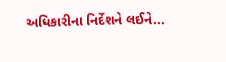અધિકારીના નિર્દેશને લઈને...